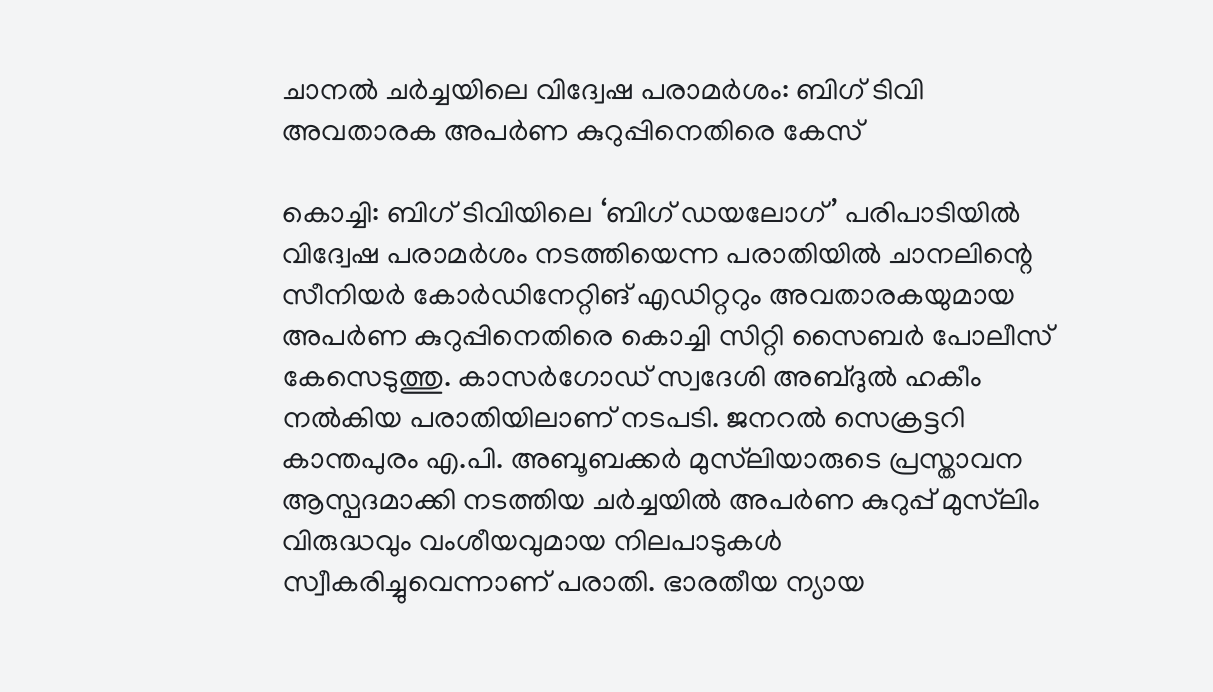ചാനൽ ചർച്ചയിലെ വിദ്വേഷ പരാമർശം: ബിഗ് ടിവി അവതാരക അപർണ കുറുപ്പിനെതിരെ കേസ്

കൊച്ചി: ബിഗ് ടിവിയിലെ ‘ബിഗ് ഡയലോഗ്’ പരിപാടിയിൽ വിദ്വേഷ പരാമർശം നടത്തിയെന്ന പരാതിയിൽ ചാനലിന്റെ സീനിയർ കോർഡിനേറ്റിങ് എഡിറ്ററും അവതാരകയുമായ അപർണ കുറുപ്പിനെതിരെ കൊച്ചി സിറ്റി സൈബർ പോലീസ് കേസെടുത്തു. കാസർഗോഡ് സ്വദേശി അബ്ദുൽ ഹകീം നൽകിയ പരാതിയിലാണ് നടപടി. ജനറൽ സെക്രട്ടറി കാന്തപുരം എ.പി. അബൂബക്കർ മുസ്‌ലിയാരുടെ പ്രസ്താവന ആസ്പദമാക്കി നടത്തിയ ചർച്ചയിൽ അപർണ കുറുപ്പ് മുസ്‌ലിം വിരുദ്ധവും വംശീയവുമായ നിലപാടുകൾ സ്വീകരിച്ചുവെന്നാണ് പരാതി. ഭാരതീയ ന്യായ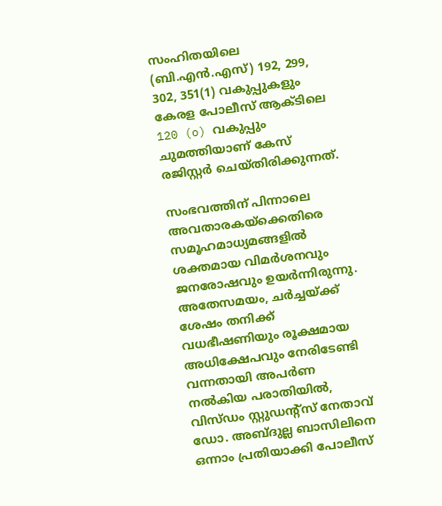സംഹിതയിലെ (ബി.എൻ.എസ്) 192, 299, 302, 351(1) വകുപ്പുകളും കേരള പോലീസ് ആക്ടിലെ 120 (o) വകുപ്പും ചുമത്തിയാണ് കേസ് രജിസ്റ്റർ ചെയ്തിരിക്കുന്നത്.

സംഭവത്തിന് പിന്നാലെ അവതാരകയ്‌ക്കെതിരെ സമൂഹമാധ്യമങ്ങളിൽ ശക്തമായ വിമർശനവും ജനരോഷവും ഉയർന്നിരുന്നു. അതേസമയം, ചർച്ചയ്ക്ക് ശേഷം തനിക്ക് വധഭീഷണിയും രൂക്ഷമായ അധിക്ഷേപവും നേരിടേണ്ടി വന്നതായി അപർണ നൽകിയ പരാതിയിൽ, വിസ്ഡം സ്റ്റുഡന്റ്സ് നേതാവ് ഡോ. അബ്ദുല്ല ബാസിലിനെ ഒന്നാം പ്രതിയാക്കി പോലീസ്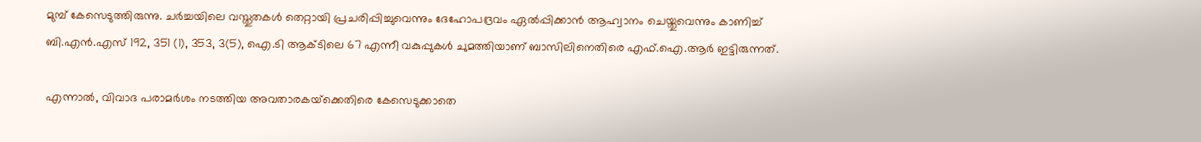മുമ്പ് കേസെടുത്തിരുന്നു. ചർച്ചയിലെ വസ്തുതകൾ തെറ്റായി പ്രചരിപ്പിച്ചുവെന്നും ദേഹോപദ്രവം ഏൽപ്പിക്കാൻ ആഹ്വാനം ചെയ്തുവെന്നും കാണിച്ച് ബി.എൻ.എസ് 192, 351 (1), 353, 3(5), ഐ.ടി ആക്ടിലെ 67 എന്നീ വകുപ്പുകൾ ചുമത്തിയാണ് ബാസിലിനെതിരെ എഫ്.ഐ.ആർ ഇട്ടിരുന്നത്.

എന്നാൽ, വിവാദ പരാമർശം നടത്തിയ അവതാരകയ്‌ക്കെതിരെ കേസെടുക്കാതെ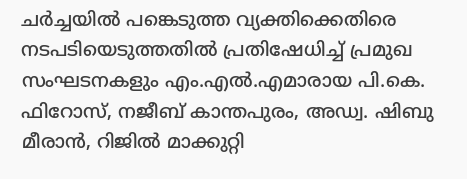ചർച്ചയിൽ പങ്കെടുത്ത വ്യക്തിക്കെതിരെ നടപടിയെടുത്തതിൽ പ്രതിഷേധിച്ച് പ്രമുഖ സംഘടനകളും എം.എൽ.എമാരായ പി.കെ. ഫിറോസ്, നജീബ് കാന്തപുരം, അഡ്വ. ഷിബു മീരാൻ, റിജിൽ മാക്കുറ്റി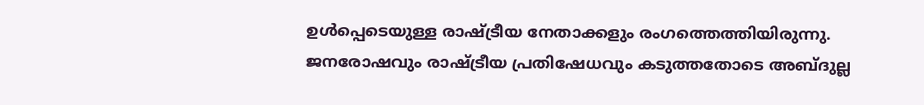ഉൾപ്പെടെയുള്ള രാഷ്ട്രീയ നേതാക്കളും രംഗത്തെത്തിയിരുന്നു. ജനരോഷവും രാഷ്ട്രീയ പ്രതിഷേധവും കടുത്തതോടെ അബ്ദുല്ല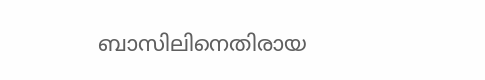ബാസിലിനെതിരായ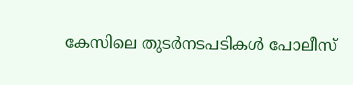കേസിലെ തുടർനടപടികൾ പോലീസ്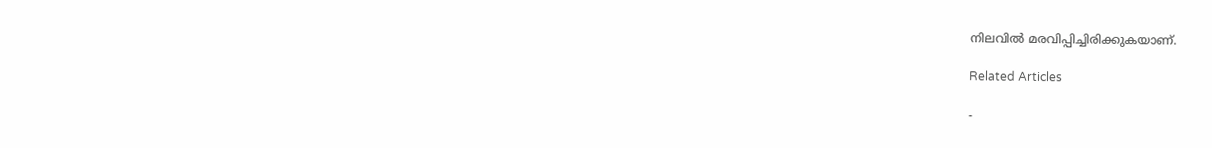നിലവിൽ മരവിപ്പിച്ചിരിക്കുകയാണ്.

Related Articles

-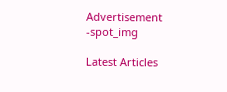Advertisement -spot_img

Latest Articles